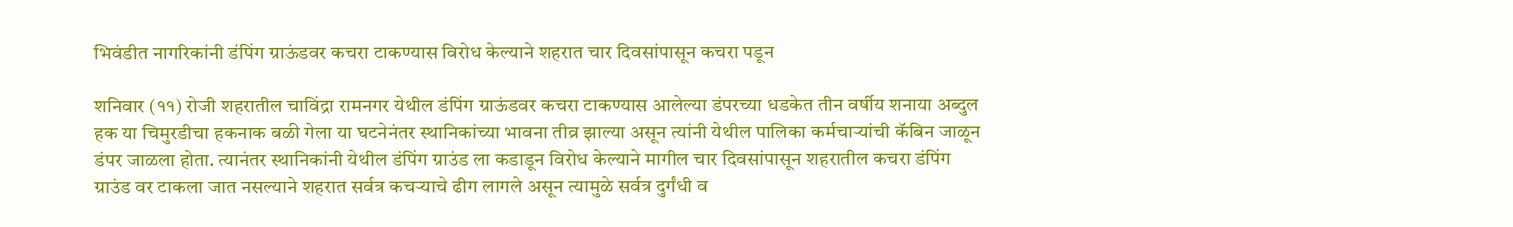भिवंडीत नागरिकांनी डंपिंग ग्राऊंडवर कचरा टाकण्यास विरोध केल्याने शहरात चार दिवसांपासून कचरा पडून

शनिवार (११) रोजी शहरातील चाविंद्रा रामनगर येथील डंपिंग ग्राऊंडवर कचरा टाकण्यास आलेल्या डंपरच्या धडकेत तीन वर्षीय शनाया अब्दुल हक या चिमुरडीचा हकनाक बळी गेला या घटनेनंतर स्थानिकांच्या भावना तीव्र झाल्या असून त्यांनी येथील पालिका कर्मचाऱ्यांची कॅबिन जाळून डंपर जाळला होता. त्यानंतर स्थानिकांनी येथील डंपिंग ग्राउंड ला कडाडून विरोध केल्याने मागील चार दिवसांपासून शहरातील कचरा डंपिंग ग्राउंड वर टाकला जात नसल्याने शहरात सर्वत्र कचऱ्याचे ढीग लागले असून त्यामुळे सर्वत्र दुर्गंधी व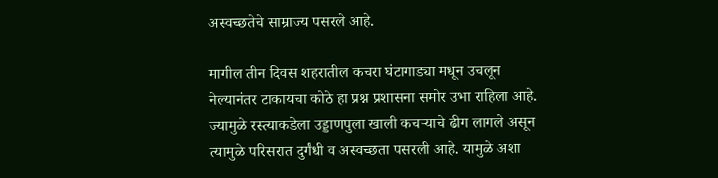अस्वच्छतेचे साम्राज्य पसरले आहे.

मागील तीन दिवस शहरातील कचरा घंटागाड्या मधून उचलून नेल्यानंतर टाकायचा कोठे हा प्रश्न प्रशासना समोर उभा राहिला आहे. ज्यामुळे रस्त्याकडेला उड्डाणपुला खाली कचऱ्याचे ढीग लागले असून त्यामुळे परिसरात दुर्गंधी व अस्वच्छता पसरली आहे. यामुळे अशा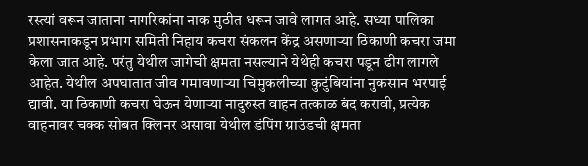रस्त्यां वरून जाताना नागरिकांना नाक मुठीत धरून जावे लागत आहे. सध्या पालिका प्रशासनाकडून प्रभाग समिती निहाय कचरा संकलन केंद्र असणाऱ्या ठिकाणी कचरा जमा केला जात आहे. परंतु येथील जागेची क्षमता नसल्याने येथेही कचरा पडून ढीग लागले आहेत. येथील अपघातात जीव गमावणाऱ्या चिमुकलीच्या कुटुंबियांना नुकसान भरपाई द्यावी. या ठिकाणी कचरा घेऊन येणाऱ्या नादुरुस्त वाहन तत्काळ बंद करावी, प्रत्येक वाहनावर चक्क सोबत क्लिनर असावा येथील डंपिंग ग्राउंडची क्षमता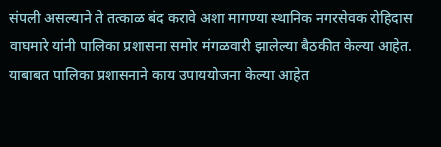संपली असल्याने ते तत्काळ बंद करावे अशा मागण्या स्थानिक नगरसेवक रोहिदास वाघमारे यांनी पालिका प्रशासना समोर मंगळवारी झालेल्या बैठकीत केल्या आहेत. याबाबत पालिका प्रशासनाने काय उपाययोजना केल्या आहेत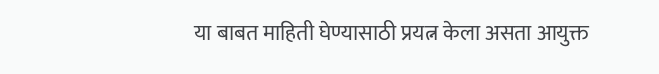या बाबत माहिती घेण्यासाठी प्रयत्न केला असता आयुक्त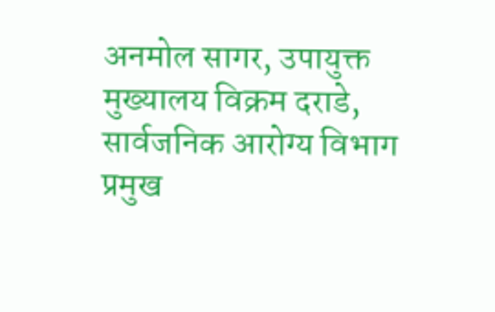अनमोल सागर, उपायुक्त मुख्यालय विक्रम दराडे, सार्वजनिक आरोग्य विभाग प्रमुख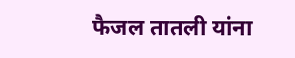फैजल तातली यांना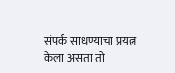संपर्क साधण्याचा प्रयत्न केला असता तो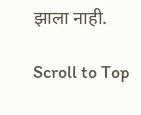झाला नाही.

Scroll to Top